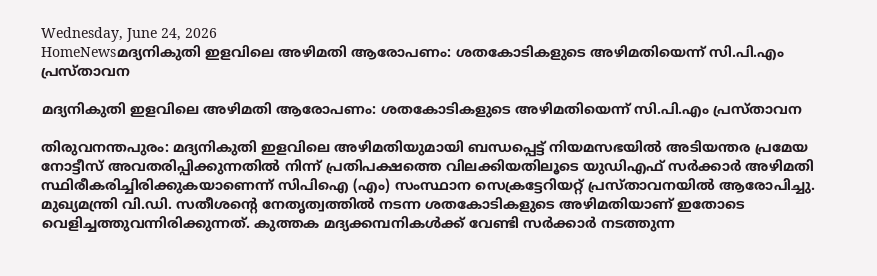Wednesday, June 24, 2026
HomeNewsമദ്യനികുതി ഇളവിലെ അഴിമതി ആരോപണം: ശതകോടികളുടെ അഴിമതിയെന്ന് സി.പി.എം പ്രസ്താവന

മദ്യനികുതി ഇളവിലെ അഴിമതി ആരോപണം: ശതകോടികളുടെ അഴിമതിയെന്ന് സി.പി.എം പ്രസ്താവന

തിരുവനന്തപുരം: മദ്യനികുതി ഇളവിലെ അഴിമതിയുമായി ബന്ധപ്പെട്ട് നിയമസഭയിൽ അടിയന്തര പ്രമേയ നോട്ടീസ്‌ അവതരിപ്പിക്കുന്നതിൽ നിന്ന്‌ പ്രതിപക്ഷത്തെ വിലക്കിയതിലൂടെ യുഡിഎഫ് സർക്കാർ അഴിമതി സ്ഥിരീകരിച്ചിരിക്കുകയാണെന്ന് സിപിഐ (എം) സംസ്ഥാന സെക്രട്ടേറിയറ്റ് പ്രസ്താവനയിൽ ആരോപിച്ചു. മുഖ്യമന്ത്രി വി.ഡി. സതീശന്റെ നേതൃത്വത്തില്‍ നടന്ന ശതകോടികളുടെ അഴിമതിയാണ്‌ ഇതോടെ വെളിച്ചത്തുവന്നിരിക്കുന്നത്‌. കുത്തക മദ്യക്കമ്പനികള്‍ക്ക്‌ വേണ്ടി സര്‍ക്കാര്‍ നടത്തുന്ന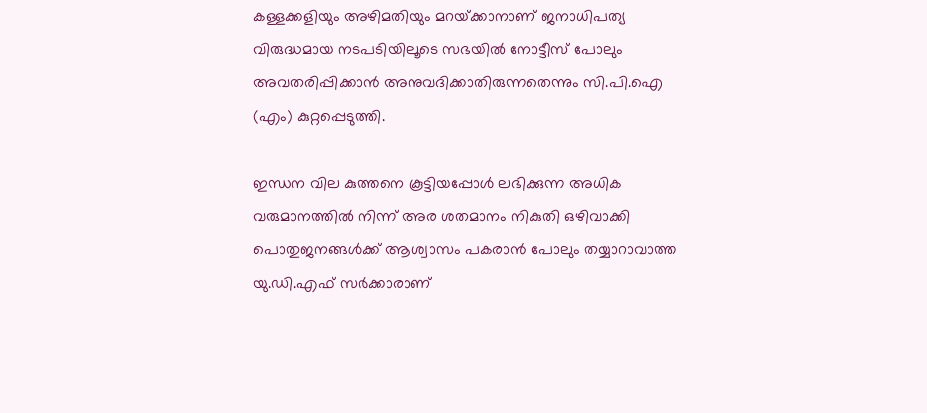കള്ളക്കളിയും അഴിമതിയും മറയ്‌ക്കാനാണ്‌ ജനാധിപത്യ വിരുദ്ധമായ നടപടിയിലൂടെ സഭയിൽ നോട്ടീസ്‌ പോലും അവതരിപ്പിക്കാന്‍ അനുവദിക്കാതിരുന്നതെന്നും സി.പി.ഐ (എം) കുറ്റപ്പെടുത്തി.

ഇന്ധന വില കുത്തനെ കൂട്ടിയപ്പോള്‍ ലഭിക്കുന്ന അധിക വരുമാനത്തില്‍ നിന്ന്‌ അര ശതമാനം നികുതി ഒഴിവാക്കി പൊതുജനങ്ങള്‍ക്ക്‌ ആശ്വാസം പകരാന്‍ പോലും തയ്യാറാവാത്ത യു.ഡി.എഫ്‌ സര്‍ക്കാരാണ്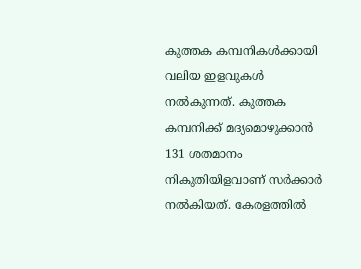കുത്തക കമ്പനികൾക്കായി വലിയ ഇളവുകൾ നൽകുന്നത്. കുത്തക കമ്പനിക്ക്‌ മദ്യമൊഴുക്കാന്‍ 131 ശതമാനം നികുതിയിളവാണ്‌ സര്‍ക്കാര്‍ നല്‍കിയത്. കേരളത്തില്‍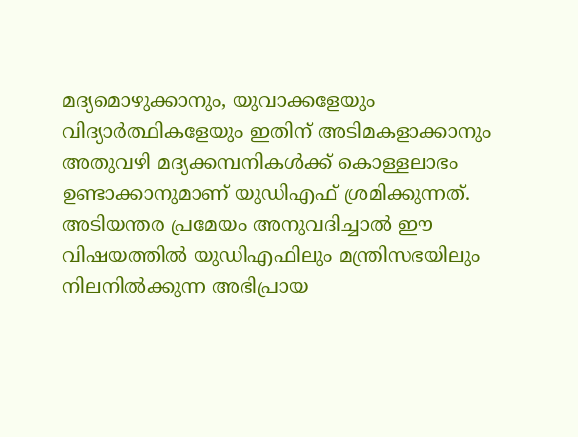മദ്യമൊഴുക്കാനും, യുവാക്കളേയും വിദ്യാര്‍ത്ഥികളേയും ഇതിന് അടിമകളാക്കാനും അതുവഴി മദ്യക്കമ്പനികൾക്ക് കൊള്ളലാഭം ഉണ്ടാക്കാനുമാണ് യുഡിഎഫ് ശ്രമിക്കുന്നത്. അടിയന്തര പ്രമേയം അനുവദിച്ചാൽ ഈ വിഷയത്തിൽ യുഡിഎഫിലും മന്ത്രിസഭയിലും നിലനില്‍ക്കുന്ന അഭിപ്രായ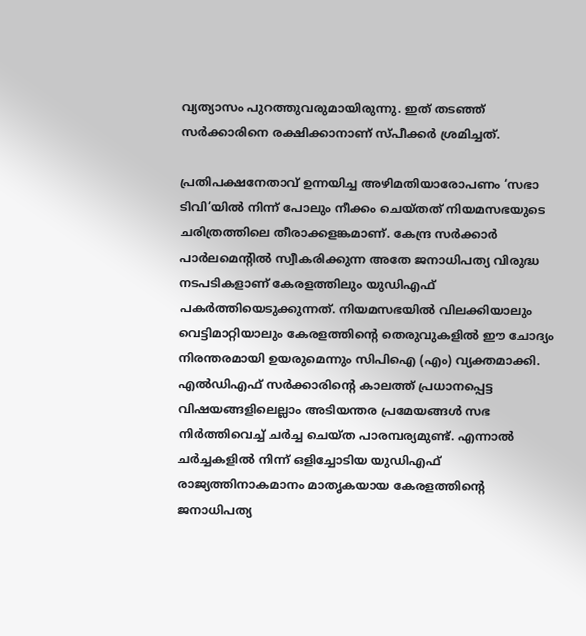വ്യത്യാസം പുറത്തുവരുമായിരുന്നു. ഇത് തടഞ്ഞ് സർക്കാരിനെ രക്ഷിക്കാനാണ് സ്പീക്കർ ശ്രമിച്ചത്.

പ്രതിപക്ഷനേതാവ്‌ ഉന്നയിച്ച അഴിമതിയാരോപണം ‘സഭാ ടിവി’യിൽ നിന്ന്‌ പോലും നീക്കം ചെയ്‌തത്‌ നിയമസഭയുടെ ചരിത്രത്തിലെ തീരാക്കളങ്കമാണ്. കേന്ദ്ര സര്‍ക്കാര്‍ പാര്‍ലമെന്റില്‍ സ്വീകരിക്കുന്ന അതേ ജനാധിപത്യ വിരുദ്ധ നടപടികളാണ് കേരളത്തിലും യുഡിഎഫ് പകര്‍ത്തിയെടുക്കുന്നത്. നിയമസഭയില്‍ വിലക്കിയാലും വെട്ടിമാറ്റിയാലും കേരളത്തിന്റെ തെരുവുകളില്‍ ഈ ചോദ്യം നിരന്തരമായി ഉയരുമെന്നും സിപിഐ (എം) വ്യക്തമാക്കി. എല്‍ഡിഎഫ്‌ സര്‍ക്കാരിന്റെ കാലത്ത്‌ പ്രധാനപ്പെട്ട വിഷയങ്ങളിലെല്ലാം അടിയന്തര പ്രമേയങ്ങള്‍ സഭ നിര്‍ത്തിവെച്ച്‌ ചര്‍ച്ച ചെയ്‌ത പാരമ്പര്യമുണ്ട്. എന്നാൽ ചർച്ചകളിൽ നിന്ന് ഒളിച്ചോടിയ യുഡിഎഫ് രാജ്യത്തിനാകമാനം മാതൃകയായ കേരളത്തിന്റെ ജനാധിപത്യ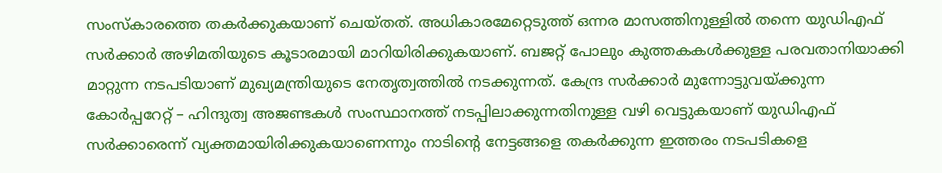സംസ്‌കാരത്തെ തകർക്കുകയാണ് ചെയ്തത്. അധികാരമേറ്റെടുത്ത്‌ ഒന്നര മാസത്തിനുള്ളില്‍ തന്നെ യുഡിഎഫ്‌ സര്‍ക്കാര്‍ അഴിമതിയുടെ കൂടാരമായി മാറിയിരിക്കുകയാണ്. ബജറ്റ്‌ പോലും കുത്തകകള്‍ക്കുള്ള പരവതാനിയാക്കി മാറ്റുന്ന നടപടിയാണ്‌ മുഖ്യമന്ത്രിയുടെ നേതൃത്വത്തില്‍ നടക്കുന്നത്‌. കേന്ദ്ര സര്‍ക്കാര്‍ മുന്നോട്ടുവയ്‌ക്കുന്ന കോര്‍പ്പറേറ്റ്‌ – ഹിന്ദുത്വ അജണ്ടകള്‍ സംസ്ഥാനത്ത്‌ നടപ്പിലാക്കുന്നതിനുള്ള വഴി വെട്ടുകയാണ്‌ യുഡിഎഫ്‌ സര്‍ക്കാരെന്ന്‌ വ്യക്തമായിരിക്കുകയാണെന്നും നാടിന്റെ നേട്ടങ്ങളെ തകര്‍ക്കുന്ന ഇത്തരം നടപടികളെ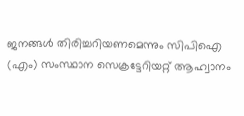ജനങ്ങള്‍ തിരിച്ചറിയണമെന്നും സിപിഐ (എം) സംസ്ഥാന സെക്രട്ടേറിയറ്റ് ആഹ്വാനം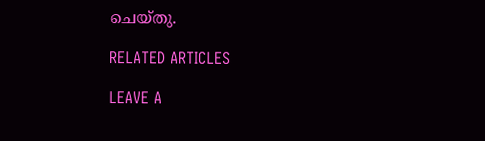ചെയ്തു.

RELATED ARTICLES

LEAVE A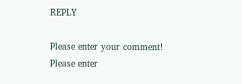REPLY

Please enter your comment!
Please enter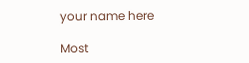your name here

Most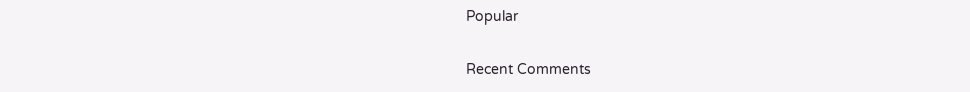Popular

Recent Comments